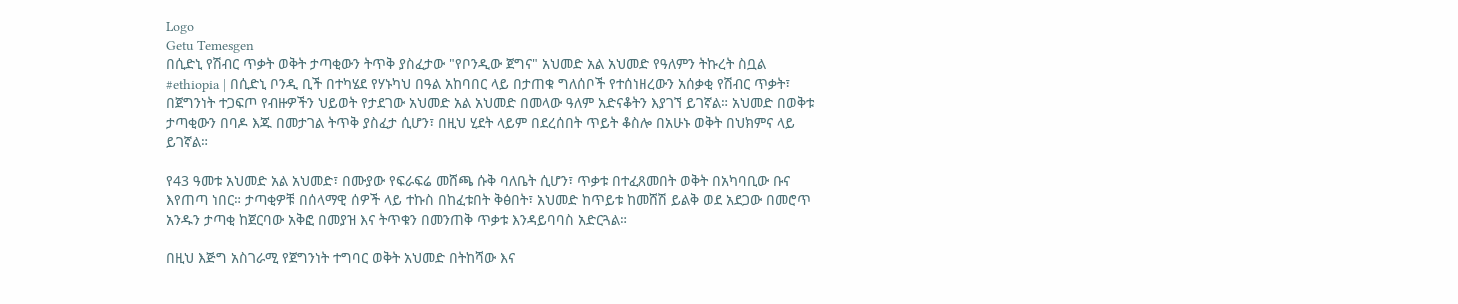Logo
Getu Temesgen
በሲድኒ የሽብር ጥቃት ወቅት ታጣቂውን ትጥቅ ያስፈታው "የቦንዲው ጀግና" አህመድ አል አህመድ የዓለምን ትኩረት ስቧል
#ethiopia | በሲድኒ ቦንዲ ቢች በተካሄደ የሃኑካህ በዓል አከባበር ላይ በታጠቁ ግለሰቦች የተሰነዘረውን አሰቃቂ የሽብር ጥቃት፣ በጀግንነት ተጋፍጦ የብዙዎችን ህይወት የታደገው አህመድ አል አህመድ በመላው ዓለም አድናቆትን እያገኘ ይገኛል። አህመድ በወቅቱ ታጣቂውን በባዶ እጁ በመታገል ትጥቅ ያስፈታ ሲሆን፣ በዚህ ሂደት ላይም በደረሰበት ጥይት ቆስሎ በአሁኑ ወቅት በህክምና ላይ ይገኛል።

የ43 ዓመቱ አህመድ አል አህመድ፣ በሙያው የፍራፍሬ መሸጫ ሱቅ ባለቤት ሲሆን፣ ጥቃቱ በተፈጸመበት ወቅት በአካባቢው ቡና እየጠጣ ነበር። ታጣቂዎቹ በሰላማዊ ሰዎች ላይ ተኩስ በከፈቱበት ቅፅበት፣ አህመድ ከጥይቱ ከመሸሽ ይልቅ ወደ አደጋው በመሮጥ አንዱን ታጣቂ ከጀርባው አቅፎ በመያዝ እና ትጥቁን በመንጠቅ ጥቃቱ እንዳይባባስ አድርጓል።

በዚህ እጅግ አስገራሚ የጀግንነት ተግባር ወቅት አህመድ በትከሻው እና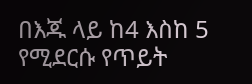በእጁ ላይ ከ4 እስከ 5 የሚደርሱ የጥይት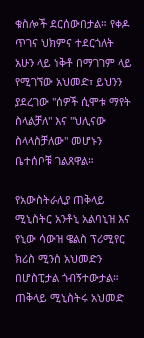ቁስሎች ደርሰውበታል። የቀዶ ጥገና ህክምና ተደርጎለት አሁን ላይ ነቅቶ በማገገም ላይ የሚገኘው አህመድ፣ ይህንን ያደረገው "ሰዎች ሲሞቱ ማየት ስላልቻለ" እና "ህሊናው ስላላስቻለው" መሆኑን ቤተሰቦቹ ገልጸዋል።

የአውስትራሊያ ጠቅላይ ሚኒስትር አንቶኒ አልባኒዝ እና የኒው ሳውዝ ዌልስ ፕሪሚየር ክሪስ ሚንስ አህመድን በሆስፒታል ጎብኝተውታል። ጠቅላይ ሚኒስትሩ አህመድ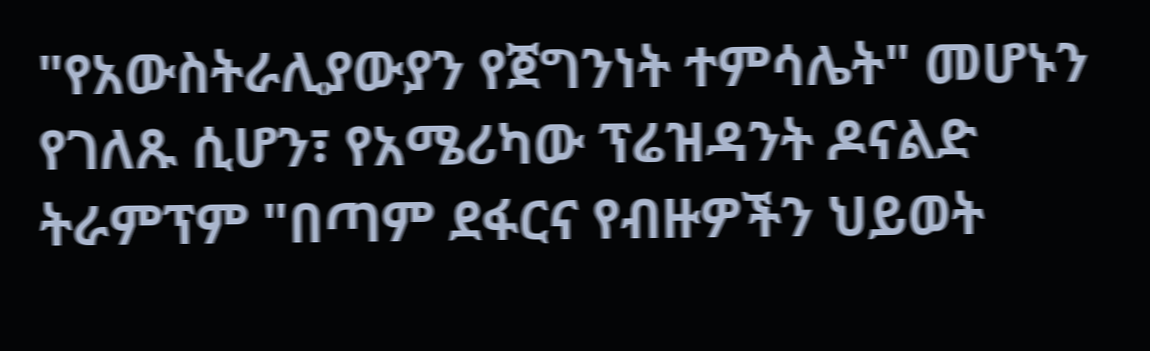"የአውስትራሊያውያን የጀግንነት ተምሳሌት" መሆኑን የገለጹ ሲሆን፣ የአሜሪካው ፕሬዝዳንት ዶናልድ ትራምፕም "በጣም ደፋርና የብዙዎችን ህይወት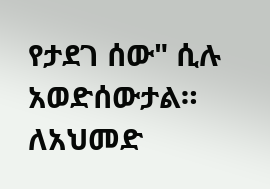የታደገ ሰው" ሲሉ አወድሰውታል። ለአህመድ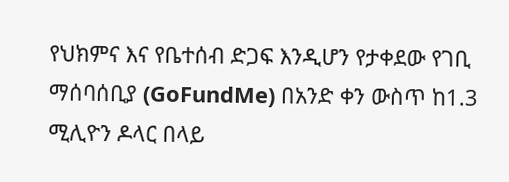የህክምና እና የቤተሰብ ድጋፍ እንዲሆን የታቀደው የገቢ ማሰባሰቢያ (GoFundMe) በአንድ ቀን ውስጥ ከ1.3 ሚሊዮን ዶላር በላይ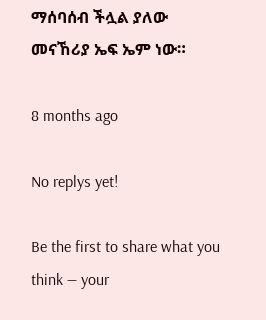ማሰባሰብ ችሏል ያለው መናኸሪያ ኤፍ ኤም ነው።

8 months ago

No replys yet!

Be the first to share what you think — your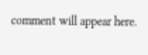comment will appear here.